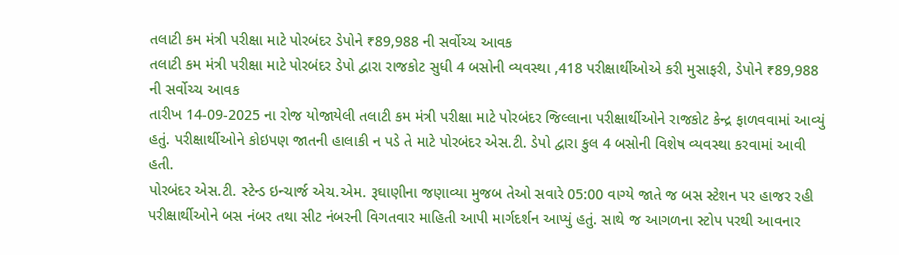તલાટી કમ મંત્રી પરીક્ષા માટે પોરબંદર ડેપોને ₹89,988 ની સર્વોચ્ચ આવક
તલાટી કમ મંત્રી પરીક્ષા માટે પોરબંદર ડેપો દ્વારા રાજકોટ સુધી 4 બસોની વ્યવસ્થા ,418 પરીક્ષાર્થીઓએ કરી મુસાફરી, ડેપોને ₹89,988 ની સર્વોચ્ચ આવક
તારીખ 14-09-2025 ના રોજ યોજાયેલી તલાટી કમ મંત્રી પરીક્ષા માટે પોરબંદર જિલ્લાના પરીક્ષાર્થીઓને રાજકોટ કેન્દ્ર ફાળવવામાં આવ્યું હતું. પરીક્ષાર્થીઓને કોઇપણ જાતની હાલાકી ન પડે તે માટે પોરબંદર એસ.ટી. ડેપો દ્વારા કુલ 4 બસોની વિશેષ વ્યવસ્થા કરવામાં આવી હતી.
પોરબંદર એસ.ટી. સ્ટેન્ડ ઇન્ચાર્જ એચ.એમ. રૂઘાણીના જણાવ્યા મુજબ તેઓ સવારે 05:00 વાગ્યે જાતે જ બસ સ્ટેશન પર હાજર રહી પરીક્ષાર્થીઓને બસ નંબર તથા સીટ નંબરની વિગતવાર માહિતી આપી માર્ગદર્શન આપ્યું હતું. સાથે જ આગળના સ્ટોપ પરથી આવનાર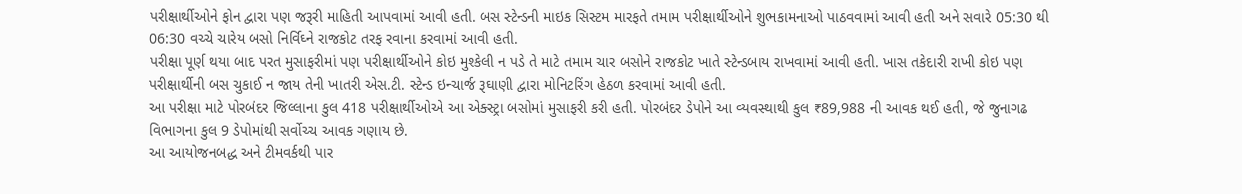પરીક્ષાર્થીઓને ફોન દ્વારા પણ જરૂરી માહિતી આપવામાં આવી હતી. બસ સ્ટેન્ડની માઇક સિસ્ટમ મારફતે તમામ પરીક્ષાર્થીઓને શુભકામનાઓ પાઠવવામાં આવી હતી અને સવારે 05:30 થી 06:30 વચ્ચે ચારેય બસો નિર્વિઘ્ને રાજકોટ તરફ રવાના કરવામાં આવી હતી.
પરીક્ષા પૂર્ણ થયા બાદ પરત મુસાફરીમાં પણ પરીક્ષાર્થીઓને કોઇ મુશ્કેલી ન પડે તે માટે તમામ ચાર બસોને રાજકોટ ખાતે સ્ટેન્ડબાય રાખવામાં આવી હતી. ખાસ તકેદારી રાખી કોઇ પણ પરીક્ષાર્થીની બસ ચુકાઈ ન જાય તેની ખાતરી એસ.ટી. સ્ટેન્ડ ઇન્ચાર્જ રૂઘાણી દ્વારા મોનિટરિંગ હેઠળ કરવામાં આવી હતી.
આ પરીક્ષા માટે પોરબંદર જિલ્લાના કુલ 418 પરીક્ષાર્થીઓએ આ એક્સ્ટ્રા બસોમાં મુસાફરી કરી હતી. પોરબંદર ડેપોને આ વ્યવસ્થાથી કુલ ₹89,988 ની આવક થઈ હતી, જે જુનાગઢ વિભાગના કુલ 9 ડેપોમાંથી સર્વોચ્ચ આવક ગણાય છે.
આ આયોજનબદ્ધ અને ટીમવર્કથી પાર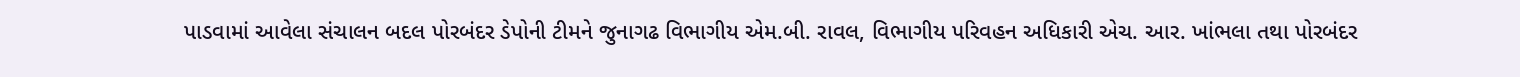પાડવામાં આવેલા સંચાલન બદલ પોરબંદર ડેપોની ટીમને જુનાગઢ વિભાગીય એમ.બી. રાવલ, વિભાગીય પરિવહન અધિકારી એચ. આર. ખાંભલા તથા પોરબંદર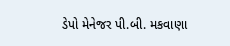ડેપો મેનેજર પી.બી. મકવાણા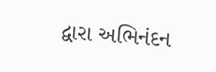દ્વારા અભિનંદન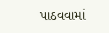પાઠવવામાં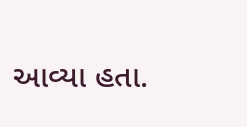આવ્યા હતા.